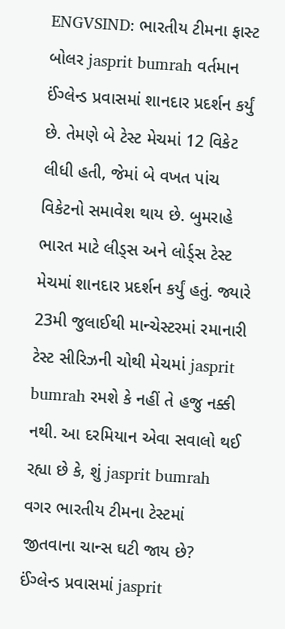ENGVSIND: ભારતીય ટીમના ફાસ્ટ બોલર jasprit bumrah વર્તમાન ઈંગ્લેન્ડ પ્રવાસમાં શાનદાર પ્રદર્શન કર્યું છે. તેમણે બે ટેસ્ટ મેચમાં 12 વિકેટ લીધી હતી, જેમાં બે વખત પાંચ વિકેટનો સમાવેશ થાય છે. બુમરાહે ભારત માટે લીડ્સ અને લોર્ડ્સ ટેસ્ટ મેચમાં શાનદાર પ્રદર્શન કર્યું હતું. જ્યારે 23મી જુલાઈથી માન્ચેસ્ટરમાં રમાનારી ટેસ્ટ સીરિઝની ચોથી મેચમાં jasprit bumrah રમશે કે નહીં તે હજુ નક્કી નથી. આ દરમિયાન એવા સવાલો થઈ રહ્યા છે કે, શું jasprit bumrah વગર ભારતીય ટીમના ટેસ્ટમાં જીતવાના ચાન્સ ઘટી જાય છે?
ઈંગ્લેન્ડ પ્રવાસમાં jasprit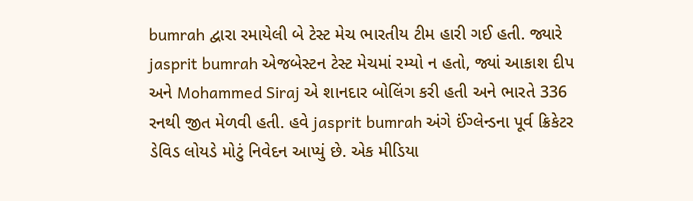bumrah દ્વારા રમાયેલી બે ટેસ્ટ મેચ ભારતીય ટીમ હારી ગઈ હતી. જ્યારે jasprit bumrah એજબેસ્ટન ટેસ્ટ મેચમાં રમ્યો ન હતો, જ્યાં આકાશ દીપ અને Mohammed Siraj એ શાનદાર બોલિંગ કરી હતી અને ભારતે 336 રનથી જીત મેળવી હતી. હવે jasprit bumrah અંગે ઈંગ્લેન્ડના પૂર્વ ક્રિકેટર ડેવિડ લોયડે મોટું નિવેદન આપ્યું છે. એક મીડિયા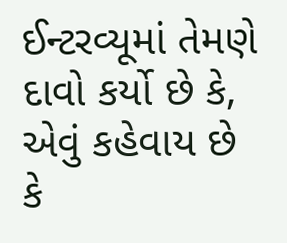ઈન્ટરવ્યૂમાં તેમણે દાવો કર્યો છે કે, એવું કહેવાય છે કે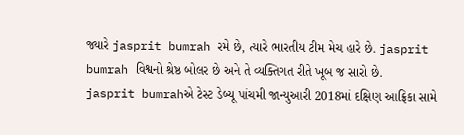જ્યારે jasprit bumrah રમે છે, ત્યારે ભારતીય ટીમ મેચ હારે છે. jasprit bumrah વિશ્વનો શ્રેષ્ઠ બોલર છે અને તે વ્યક્તિગત રીતે ખૂબ જ સારો છે.
jasprit bumrahએ ટેસ્ટ ડેબ્યૂ પાંચમી જાન્યુઆરી 2018માં દક્ષિણ આફ્રિકા સામે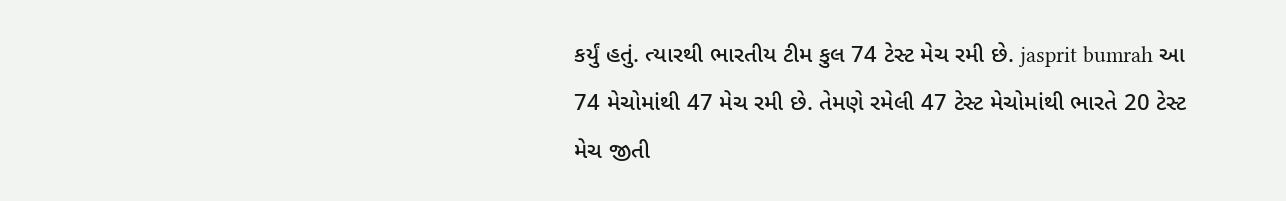કર્યું હતું. ત્યારથી ભારતીય ટીમ કુલ 74 ટેસ્ટ મેચ રમી છે. jasprit bumrah આ 74 મેચોમાંથી 47 મેચ રમી છે. તેમણે રમેલી 47 ટેસ્ટ મેચોમાંથી ભારતે 20 ટેસ્ટ મેચ જીતી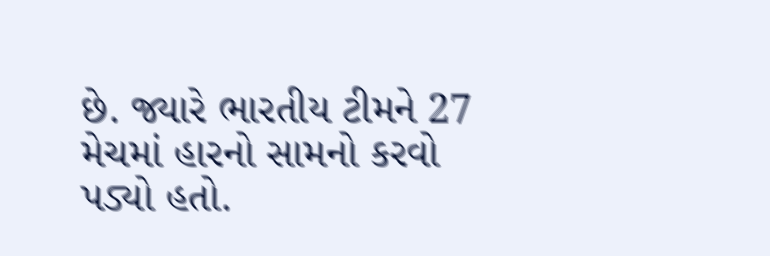છે. જ્યારે ભારતીય ટીમને 27 મેચમાં હારનો સામનો કરવો પડ્યો હતો.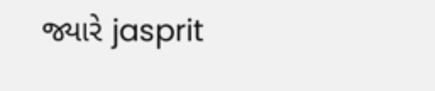જ્યારે jasprit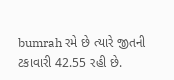bumrah રમે છે ત્યારે જીતની ટકાવારી 42.55 રહી છે.